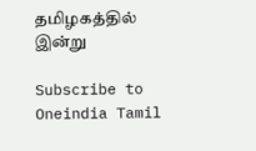தமிழகத்தில் இன்று

Subscribe to Oneindia Tamil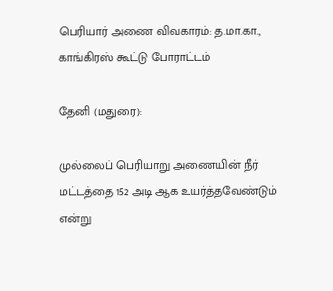பெரியார் அணை விவகாரம்: த.மா.கா., காங்கிரஸ் கூட்டு போராட்டம்

தேனி (மதுரை):

முல்லைப் பெரியாறு அணையின் நீர் மட்டத்தை 152 அடி ஆக உயர்த்தவேண்டும் என்று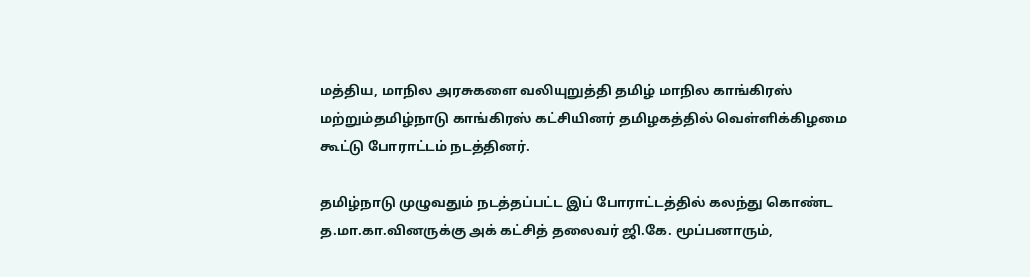மத்திய, மாநில அரசுகளை வலியுறுத்தி தமிழ் மாநில காங்கிரஸ் மற்றும்தமிழ்நாடு காங்கிரஸ் கட்சியினர் தமிழகத்தில் வெள்ளிக்கிழமை கூட்டு போராட்டம் நடத்தினர்.

தமிழ்நாடு முழுவதும் நடத்தப்பட்ட இப் போராட்டத்தில் கலந்து கொண்ட த.மா.கா.வினருக்கு அக் கட்சித் தலைவர் ஜி.கே. மூப்பனாரும்,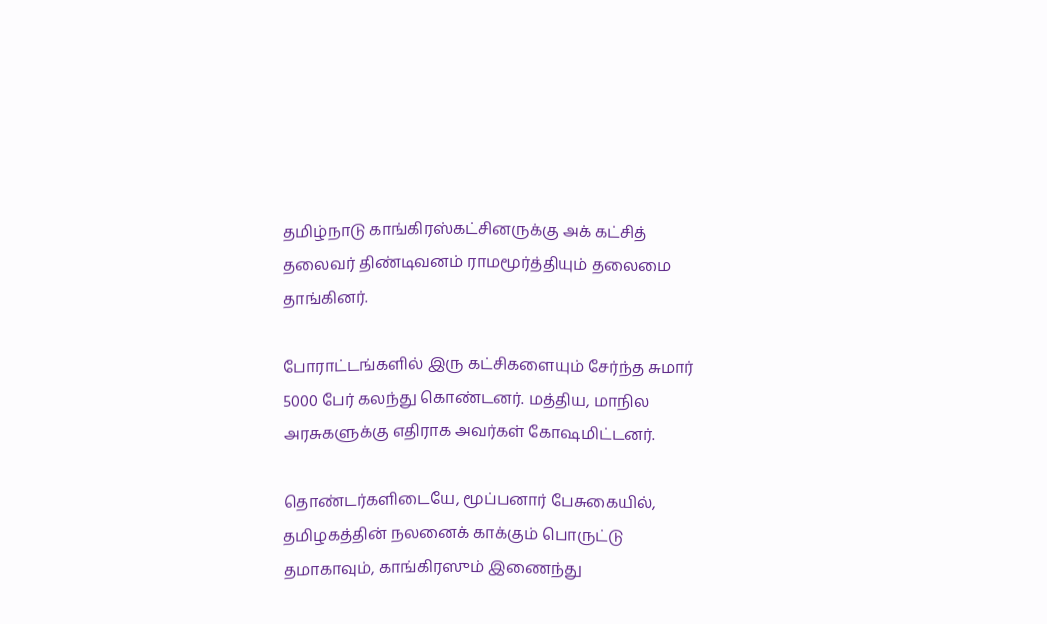தமிழ்நாடு காங்கிரஸ்கட்சினருக்கு அக் கட்சித் தலைவர் திண்டிவனம் ராமமூர்த்தியும் தலைமை தாங்கினர்.

போராட்டங்களில் இரு கட்சிகளையும் சேர்ந்த சுமார் 5000 பேர் கலந்து கொண்டனர். மத்திய, மாநில அரசுகளுக்கு எதிராக அவர்கள் கோஷமிட்டனர்.

தொண்டர்களிடையே, மூப்பனார் பேசுகையில், தமிழகத்தின் நலனைக் காக்கும் பொருட்டு தமாகாவும், காங்கிரஸும் இணைந்து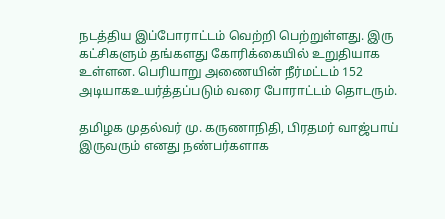நடத்திய இப்போராட்டம் வெற்றி பெற்றுள்ளது. இரு கட்சிகளும் தங்களது கோரிக்கையில் உறுதியாக உள்ளன. பெரியாறு அணையின் நீர்மட்டம் 152 அடியாகஉயர்த்தப்படும் வரை போராட்டம் தொடரும்.

தமிழக முதல்வர் மு. கருணாநிதி, பிரதமர் வாஜ்பாய் இருவரும் எனது நண்பர்களாக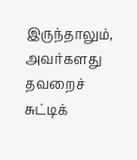இருந்தாலும், அவர்களது தவறைச் சுட்டிக்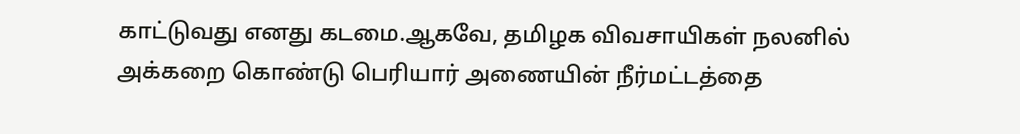காட்டுவது எனது கடமை.ஆகவே, தமிழக விவசாயிகள் நலனில் அக்கறை கொண்டு பெரியார் அணையின் நீர்மட்டத்தை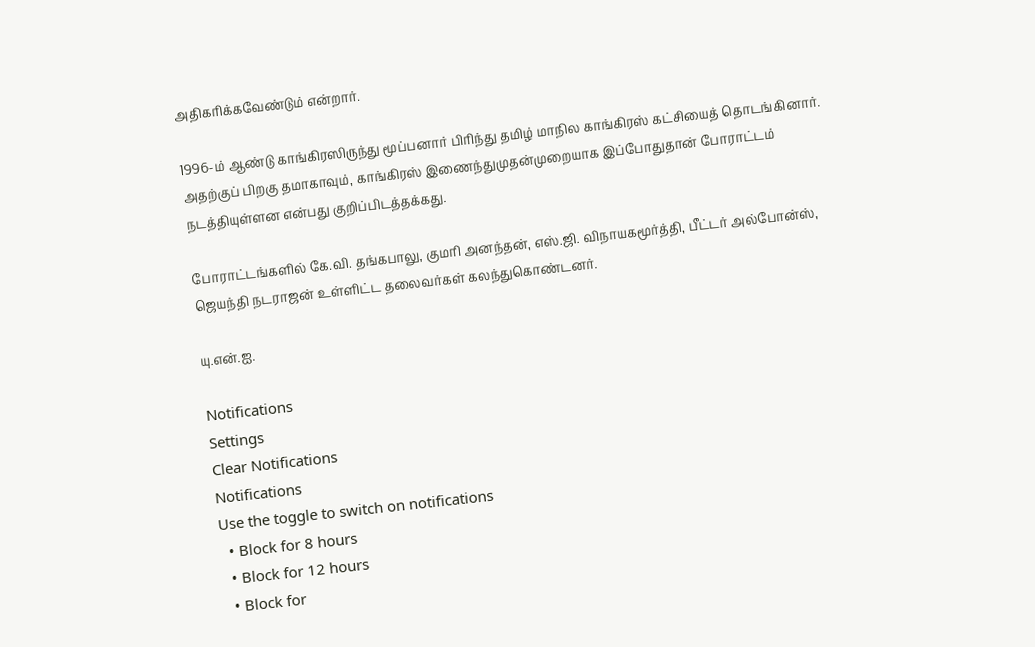அதிகரிக்கவேண்டும் என்றார்.

1996-ம் ஆண்டு காங்கிரஸிருந்து மூப்பனார் பிரிந்து தமிழ் மாநில காங்கிரஸ் கட்சியைத் தொடங்கினார். அதற்குப் பிறகு தமாகாவும், காங்கிரஸ் இணைந்துமுதன்முறையாக இப்போதுதான் போராட்டம் நடத்தியுள்ளன என்பது குறிப்பிடத்தக்கது.

போராட்டங்களில் கே.வி. தங்கபாலு, குமரி அனந்தன், எஸ்.ஜி. விநாயகமூர்த்தி, பீட்டர் அல்போன்ஸ், ஜெயந்தி நடராஜன் உள்ளிட்ட தலைவர்கள் கலந்துகொண்டனர்.

யு.என்.ஐ.

Notifications
Settings
Clear Notifications
Notifications
Use the toggle to switch on notifications
  • Block for 8 hours
  • Block for 12 hours
  • Block for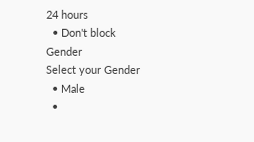24 hours
  • Don't block
Gender
Select your Gender
  • Male
  •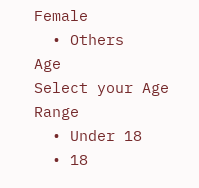Female
  • Others
Age
Select your Age Range
  • Under 18
  • 18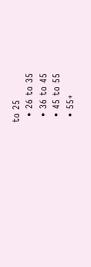to 25
  • 26 to 35
  • 36 to 45
  • 45 to 55
  • 55+